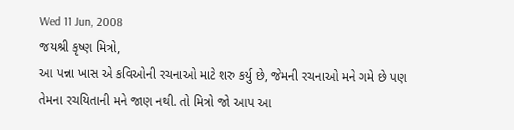Wed 11 Jun, 2008
જયશ્રી કૃષ્ણ મિત્રો,
આ પન્ના ખાસ એ કવિઓની રચનાઓ માટે શરુ કર્યુ છે, જેમની રચનાઓ મને ગમે છે પણ તેમના રચયિતાની મને જાણ નથી. તો મિત્રો જો આપ આ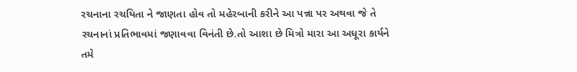રચનાના રચયિતા ને જાણતા હોવ તો મહેરબાની કરીને આ પન્ના પર અથવા જે તે રચનાનાં પ્રતિભાવમાં જણાવવા વિનંતી છે.તો આશા છે મિત્રો મારા આ અધૂરા કાર્યને તમે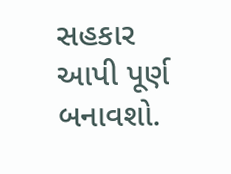સહકાર આપી પૂર્ણ બનાવશો.